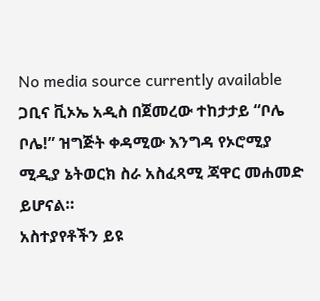No media source currently available
ጋቢና ቪኦኤ አዲስ በጀመረው ተከታታይ “ቦሌ ቦሌ!” ዝግጅት ቀዳሚው እንግዳ የኦሮሚያ ሚዲያ ኔትወርክ ስራ አስፈጻሚ ጃዋር መሐመድ ይሆናል።
አስተያየቶችን ይዩ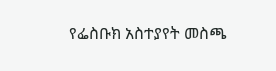የፌስቡክ አስተያየት መስጫ